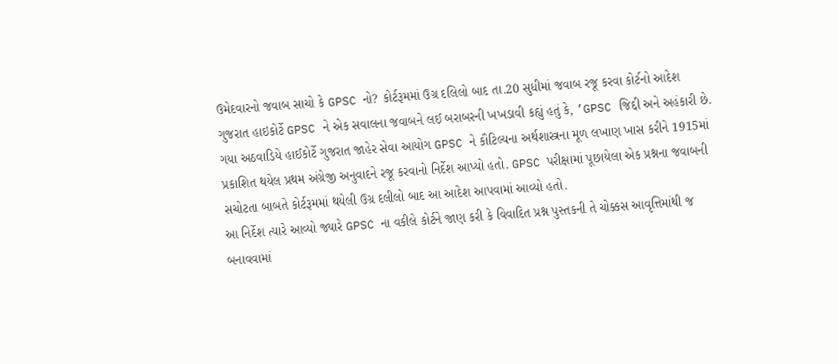ઉમેદવારનો જવાબ સાચો કે GPSC નો? કોર્ટરૂમમાં ઉગ્ર દલિલો બાદ તા.20 સુધીમાં જવાબ રજૂ કરવા કોર્ટનો આદેશ
ગુજરાત હાઇકોર્ટે GPSC ને એક સવાલના જવાબને લઈ બરાબરની ખખડાવી કહ્યું હતું કે, ’GPSC જિદ્દી અને અહંકારી છે. ગયા અઠવાડિયે હાઈકોર્ટે ગુજરાત જાહેર સેવા આયોગ GPSC ને કૌટિલ્યના અર્થશાસ્ત્રના મૂળ લખાણ ખાસ કરીને 1915માં પ્રકાશિત થયેલ પ્રથમ અંગ્રેજી અનુવાદને રજૂ કરવાનો નિર્દેશ આપ્યો હતો. GPSC પરીક્ષામાં પૂછાયેલા એક પ્રશ્નના જવાબની સચોટતા બાબતે કોર્ટરૂમમાં થયેલી ઉગ્ર દલીલો બાદ આ આદેશ આપવામાં આવ્યો હતો.
આ નિર્દેશ ત્યારે આવ્યો જ્યારે GPSC ના વકીલે કોર્ટને જાણ કરી કે વિવાદિત પ્રશ્ન પુસ્તકની તે ચોક્કસ આવૃત્તિમાંથી જ બનાવવામાં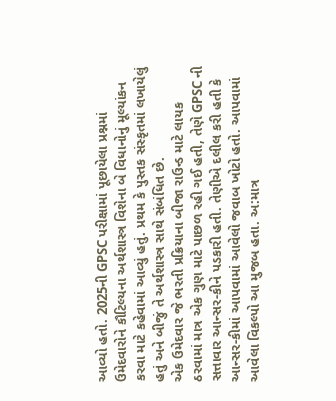આવ્યો હતો. 2025ની GPSC પરીક્ષામાં પૂછાયેલા પ્રશ્નમાં ઉમેદવારોને કૌટિલ્યના અર્થશાસ્ત્ર વિશેના બે વિધાનોનું મૂલ્યાંકન કરવા માટે કહેવામાં આવ્યું હતું. પ્રથમ કે પુસ્તક સંસ્કૃતમાં લખાયેલું હતું અને બીજું તે અર્થશાસ્ત્ર સાથે સંબંધિત છે.
એક ઉમેદવાર જે ભરતી પ્રક્રિયાના બીજા રાઉન્ડ માટે લાયક ઠરવામાં માત્ર એક ગુણ માટે પાછળ રહી ગઈ હતી, તેણે GPSC ની સત્તાવાર આન્સર-કીને પડકારી હતી. તેણીએ દલીલ કરી હતી કે આન્સર-કીમાં આપવામાં આવેલો જવાબ ખોટો હતો. આપવામાં આવેલા વિકલ્પો આ મુજબ હતા. અ:માત્ર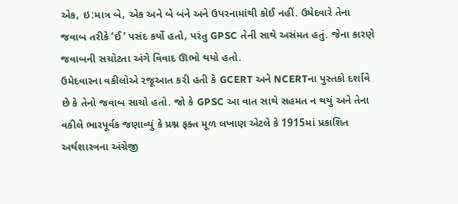એક, ઇ:માત્ર બે, એક અને બે બંને અને ઉપરનામાંથી કોઈ નહીં. ઉમેદવારે તેના જવાબ તરીકે ’ઈ’ પસંદ કર્યો હતો, પરંતુ GPSC તેની સાથે અસંમત હતું. જેના કારણે જવાબની સચોટતા અંગે વિવાદ ઊભો થયો હતો.
ઉમેદવારના વકીલોએ રજૂઆત કરી હતી કે GCERT અને NCERTના પુસ્તકો દર્શાવે છે કે તેનો જવાબ સાચો હતો. જો કે GPSC આ વાત સાથે સહમત ન થયું અને તેના વકીલે ભારપૂર્વક જણાવ્યું કે પ્રશ્ન ફક્ત મૂળ લખાણ એટલે કે 1915માં પ્રકાશિત અર્થશાસ્ત્રના અંગ્રેજી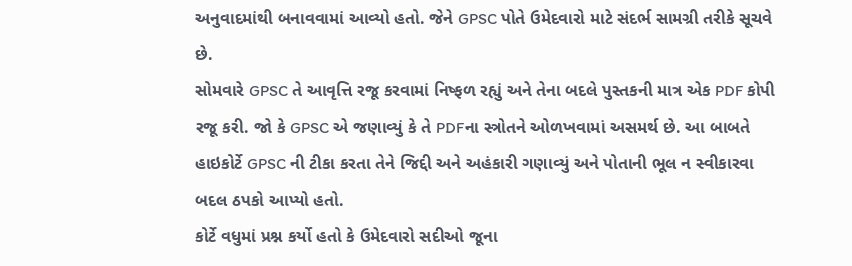અનુવાદમાંથી બનાવવામાં આવ્યો હતો. જેને GPSC પોતે ઉમેદવારો માટે સંદર્ભ સામગ્રી તરીકે સૂચવે છે.
સોમવારે GPSC તે આવૃત્તિ રજૂ કરવામાં નિષ્ફળ રહ્યું અને તેના બદલે પુસ્તકની માત્ર એક PDF કોપી રજૂ કરી. જો કે GPSC એ જણાવ્યું કે તે PDFના સ્ત્રોતને ઓળખવામાં અસમર્થ છે. આ બાબતે હાઇકોર્ટે GPSC ની ટીકા કરતા તેને જિદ્દી અને અહંકારી ગણાવ્યું અને પોતાની ભૂલ ન સ્વીકારવા બદલ ઠપકો આપ્યો હતો.
કોર્ટે વધુમાં પ્રશ્ન કર્યો હતો કે ઉમેદવારો સદીઓ જૂના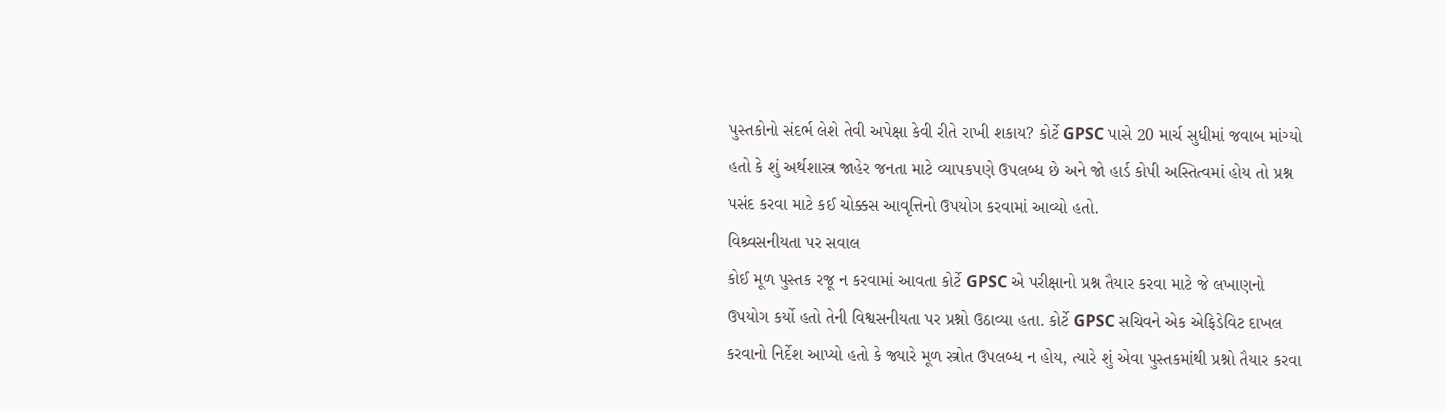પુસ્તકોનો સંદર્ભ લેશે તેવી અપેક્ષા કેવી રીતે રાખી શકાય? કોર્ટે GPSC પાસે 20 માર્ચ સુધીમાં જવાબ માંગ્યો હતો કે શું અર્થશાસ્ત્ર જાહેર જનતા માટે વ્યાપકપણે ઉપલબ્ધ છે અને જો હાર્ડ કોપી અસ્તિત્વમાં હોય તો પ્રશ્ન પસંદ કરવા માટે કઈ ચોક્કસ આવૃત્તિનો ઉપયોગ કરવામાં આવ્યો હતો.
વિશ્ર્વસનીયતા પર સવાલ
કોઈ મૂળ પુસ્તક રજૂ ન કરવામાં આવતા કોર્ટે GPSC એ પરીક્ષાનો પ્રશ્ન તૈયાર કરવા માટે જે લખાણનો ઉપયોગ કર્યો હતો તેની વિશ્વસનીયતા પર પ્રશ્નો ઉઠાવ્યા હતા. કોર્ટે GPSC સચિવને એક એફિડેવિટ દાખલ કરવાનો નિર્દેશ આપ્યો હતો કે જ્યારે મૂળ સ્ત્રોત ઉપલબ્ધ ન હોય, ત્યારે શું એવા પુસ્તકમાંથી પ્રશ્નો તૈયાર કરવા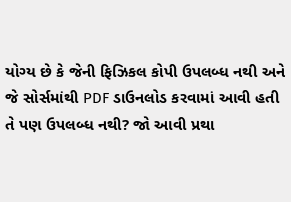યોગ્ય છે કે જેની ફિઝિકલ કોપી ઉપલબ્ધ નથી અને જે સોર્સમાંથી PDF ડાઉનલોડ કરવામાં આવી હતી તે પણ ઉપલબ્ધ નથી? જો આવી પ્રથા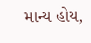માન્ય હોય,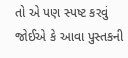તો એ પણ સ્પષ્ટ કરવું જોઈએ કે આવા પુસ્તકની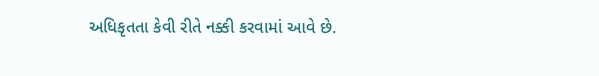અધિકૃતતા કેવી રીતે નક્કી કરવામાં આવે છે.